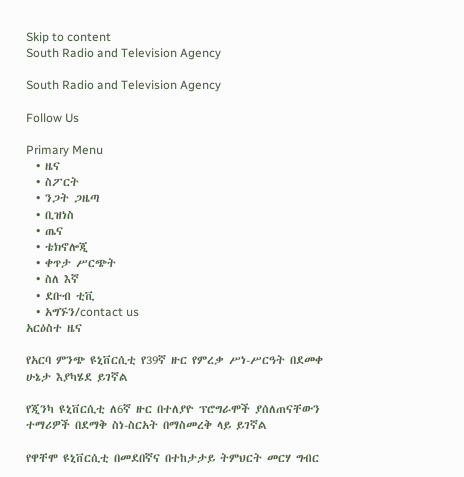Skip to content
South Radio and Television Agency

South Radio and Television Agency

Follow Us

Primary Menu
  • ዜና
  • ስፖርት
  • ንጋት ጋዜጣ
  • ቢዝነስ
  • ጤና
  • ቴክኖሎጂ
  • ቀጥታ ሥርጭት
  • ስለ እኛ
  • ደቡብ ቲቪ
  • አግኙን/contact us
አርዕስተ ዜና

የአርባ ምንጭ ዩኒቨርሲቲ የ39ኛ ዙር የምረቃ ሥነ-ሥርዓት በደመቀ ሁኔታ እያካሄደ ይገኛል

የጂንካ ዩኒቨርሲቲ ለ6ኛ ዙር በተለያዮ ፕሮግራሞች ያሰለጠናቸውን ተማሪዎች በደማቅ ስነ-ስርአት በማስመረቅ ላይ ይገኛል

የዋቸሞ ዩኒቨርሲቲ በመደበኛና በተከታታይ ትምህርት መርሃ ግብር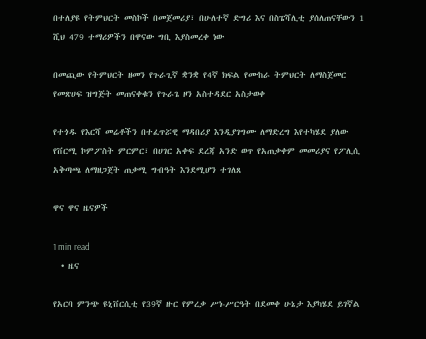በተለያዩ የትምህርት መስኮች በመጀመሪያ፣ በሁለተኛ ድግሪ እና በስፔሻሊቲ ያሰለጠናቸውን 1 ሺህ 479 ተማሪዎችን በዋናው ግቢ እያስመረቀ ነው

በመጪው የትምህርት ዘመን የጉራጊኛ ቋንቋ የ4ኛ ክፍል የሙከራ ትምህርት ለማስጀመር የመጽሀፍ ዝግጅት መጠናቀቁን የጉራጌ ዞን አስተዳደር አስታወቀ

የተጎዱ የእርሻ መሬቶችን በተፈጥሯዊ ማዳበሪያ እንዲያገግሙ ለማድረግ እየተካሄደ ያለው የቨርሚ ኮምፖስት ምርምር፣ በሀገር አቀፍ ደረጃ አንድ ወጥ የአጠቃቀም መመሪያና የፖሊሲ አቅጣጫ ለማዘጋጀት ጠቃሚ ግብዓት እንደሚሆን ተገለጸ

ዋና ዋና ዜናዎች

1 min read
  • ዜና

የአርባ ምንጭ ዩኒቨርሲቲ የ39ኛ ዙር የምረቃ ሥነ-ሥርዓት በደመቀ ሁኔታ እያካሄደ ይገኛል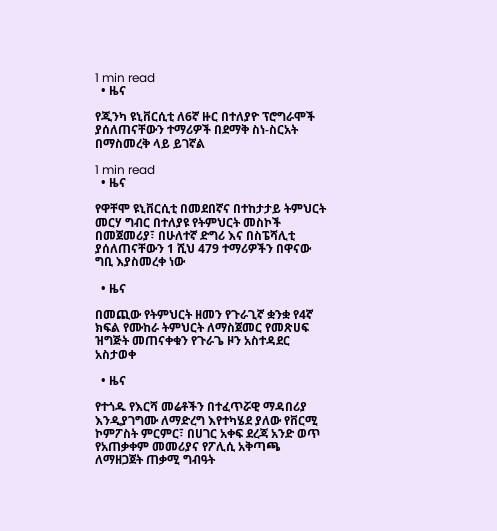1 min read
  • ዜና

የጂንካ ዩኒቨርሲቲ ለ6ኛ ዙር በተለያዮ ፕሮግራሞች ያሰለጠናቸውን ተማሪዎች በደማቅ ስነ-ስርአት በማስመረቅ ላይ ይገኛል

1 min read
  • ዜና

የዋቸሞ ዩኒቨርሲቲ በመደበኛና በተከታታይ ትምህርት መርሃ ግብር በተለያዩ የትምህርት መስኮች በመጀመሪያ፣ በሁለተኛ ድግሪ እና በስፔሻሊቲ ያሰለጠናቸውን 1 ሺህ 479 ተማሪዎችን በዋናው ግቢ እያስመረቀ ነው

  • ዜና

በመጪው የትምህርት ዘመን የጉራጊኛ ቋንቋ የ4ኛ ክፍል የሙከራ ትምህርት ለማስጀመር የመጽሀፍ ዝግጅት መጠናቀቁን የጉራጌ ዞን አስተዳደር አስታወቀ

  • ዜና

የተጎዱ የእርሻ መሬቶችን በተፈጥሯዊ ማዳበሪያ እንዲያገግሙ ለማድረግ እየተካሄደ ያለው የቨርሚ ኮምፖስት ምርምር፣ በሀገር አቀፍ ደረጃ አንድ ወጥ የአጠቃቀም መመሪያና የፖሊሲ አቅጣጫ ለማዘጋጀት ጠቃሚ ግብዓት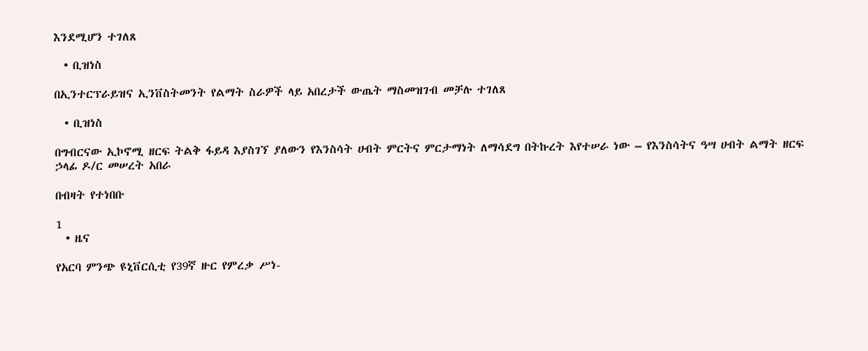እንደሚሆን ተገለጸ

  • ቢዝነስ

በኢንተርፕራይዝና ኢንቨስትመንት የልማት ስራዎች ላይ አበረታች ውጤት ማስመዝገብ መቻሉ ተገለጸ

  • ቢዝነስ

በግብርናው ኢኮኖሚ ዘርፍ ትልቅ ፋይዳ እያስገኘ ያለውን የእንስሳት ሀብት ምርትና ምርታማነት ለማሳደግ በትኩረት እየተሠራ ነው – የእንስሳትና ዓሣ ሀብት ልማት ዘርፍ ኃላፊ ዶ/ር መሠረት አበራ

በብዛት የተነበቡ

1
  • ዜና

የአርባ ምንጭ ዩኒቨርሲቲ የ39ኛ ዙር የምረቃ ሥነ-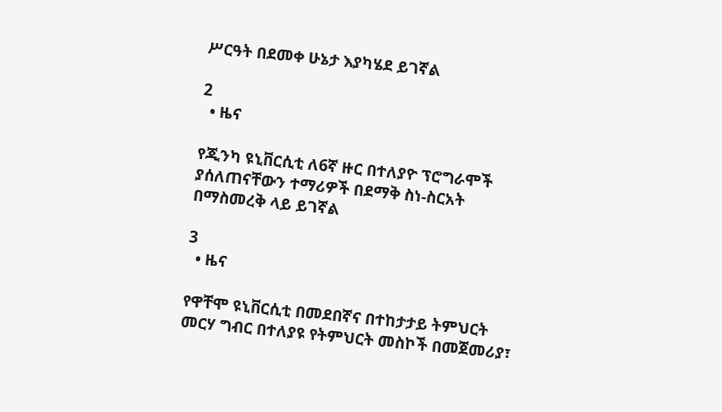ሥርዓት በደመቀ ሁኔታ እያካሄደ ይገኛል

2
  • ዜና

የጂንካ ዩኒቨርሲቲ ለ6ኛ ዙር በተለያዮ ፕሮግራሞች ያሰለጠናቸውን ተማሪዎች በደማቅ ስነ-ስርአት በማስመረቅ ላይ ይገኛል

3
  • ዜና

የዋቸሞ ዩኒቨርሲቲ በመደበኛና በተከታታይ ትምህርት መርሃ ግብር በተለያዩ የትምህርት መስኮች በመጀመሪያ፣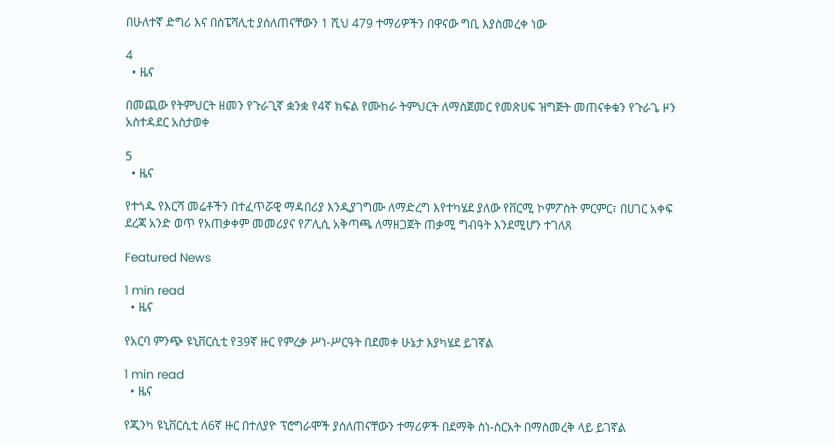በሁለተኛ ድግሪ እና በስፔሻሊቲ ያሰለጠናቸውን 1 ሺህ 479 ተማሪዎችን በዋናው ግቢ እያስመረቀ ነው

4
  • ዜና

በመጪው የትምህርት ዘመን የጉራጊኛ ቋንቋ የ4ኛ ክፍል የሙከራ ትምህርት ለማስጀመር የመጽሀፍ ዝግጅት መጠናቀቁን የጉራጌ ዞን አስተዳደር አስታወቀ

5
  • ዜና

የተጎዱ የእርሻ መሬቶችን በተፈጥሯዊ ማዳበሪያ እንዲያገግሙ ለማድረግ እየተካሄደ ያለው የቨርሚ ኮምፖስት ምርምር፣ በሀገር አቀፍ ደረጃ አንድ ወጥ የአጠቃቀም መመሪያና የፖሊሲ አቅጣጫ ለማዘጋጀት ጠቃሚ ግብዓት እንደሚሆን ተገለጸ

Featured News

1 min read
  • ዜና

የአርባ ምንጭ ዩኒቨርሲቲ የ39ኛ ዙር የምረቃ ሥነ-ሥርዓት በደመቀ ሁኔታ እያካሄደ ይገኛል

1 min read
  • ዜና

የጂንካ ዩኒቨርሲቲ ለ6ኛ ዙር በተለያዮ ፕሮግራሞች ያሰለጠናቸውን ተማሪዎች በደማቅ ስነ-ስርአት በማስመረቅ ላይ ይገኛል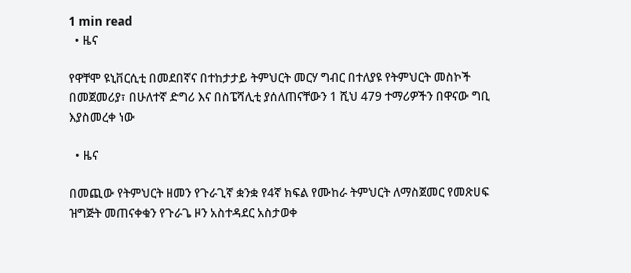1 min read
  • ዜና

የዋቸሞ ዩኒቨርሲቲ በመደበኛና በተከታታይ ትምህርት መርሃ ግብር በተለያዩ የትምህርት መስኮች በመጀመሪያ፣ በሁለተኛ ድግሪ እና በስፔሻሊቲ ያሰለጠናቸውን 1 ሺህ 479 ተማሪዎችን በዋናው ግቢ እያስመረቀ ነው

  • ዜና

በመጪው የትምህርት ዘመን የጉራጊኛ ቋንቋ የ4ኛ ክፍል የሙከራ ትምህርት ለማስጀመር የመጽሀፍ ዝግጅት መጠናቀቁን የጉራጌ ዞን አስተዳደር አስታወቀ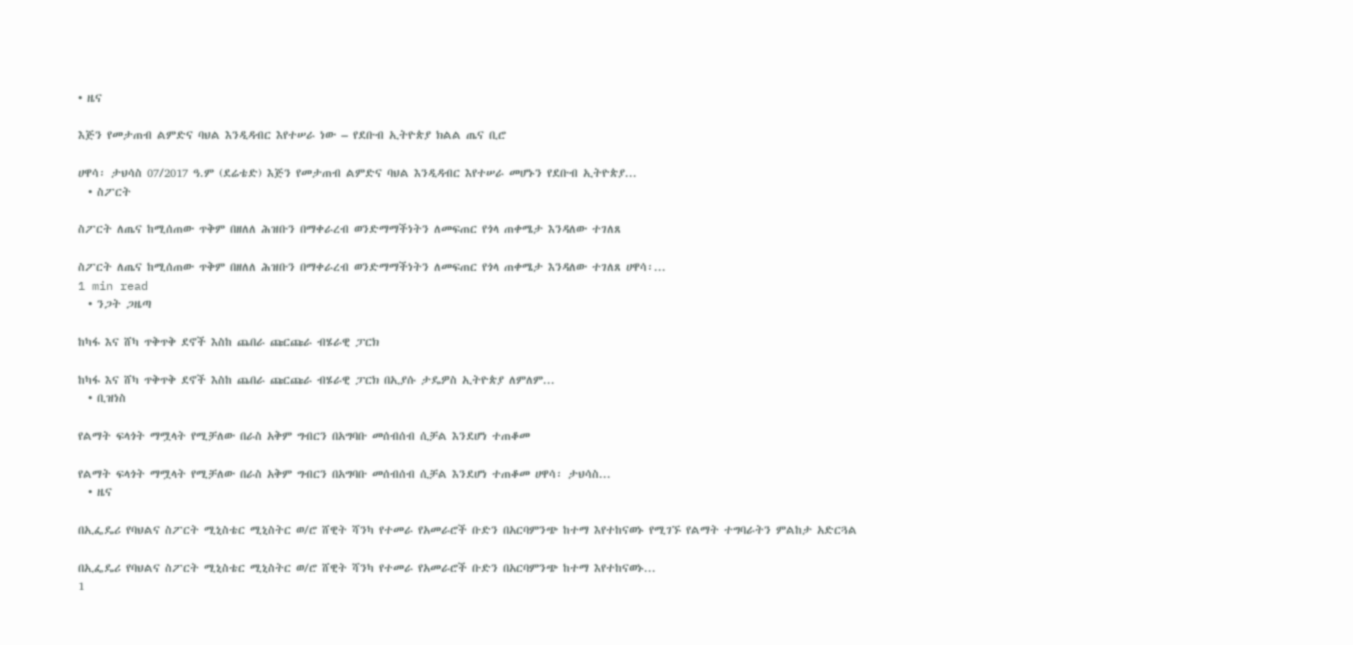• ዜና

እጅን የመታጠብ ልምድና ባህል እንዲዳብር እየተሠራ ነው – የደቡብ ኢትዮጵያ ክልል ጤና ቢሮ

ሀዋሳ፡ ታህሳስ 07/2017 ዓ.ም (ደሬቴድ) እጅን የመታጠብ ልምድና ባህል እንዲዳብር እየተሠራ መሆኑን የደቡብ ኢትዮጵያ...
  • ስፖርት

ስፖርት ለጤና ከሚሰጠው ጥቅም በዘለለ ሕዝቡን በማቀራረብ ወንድማማችነትን ለመፍጠር የጎላ ጠቀሜታ እንዳለው ተገለጸ

ስፖርት ለጤና ከሚሰጠው ጥቅም በዘለለ ሕዝቡን በማቀራረብ ወንድማማችነትን ለመፍጠር የጎላ ጠቀሜታ እንዳለው ተገለጸ ሀዋሳ፡...
1 min read
  • ንጋት ጋዜጣ

ከካፋ እና ሸካ ጥቅጥቅ ደኖች እስከ ጨበራ ጩርጩራ ብሄራዊ ፓርክ

ከካፋ እና ሸካ ጥቅጥቅ ደኖች እስከ ጨበራ ጩርጩራ ብሄራዊ ፓርክ በኢያሱ ታዴዎስ ኢትዮጵያ ለምለም...
  • ቢዝነስ

የልማት ፍላጎት ማሟላት የሚቻለው በራስ አቅም ግብርን በአግባቡ መሰብሰብ ሲቻል እንደሆነ ተጠቆመ

የልማት ፍላጎት ማሟላት የሚቻለው በራስ አቅም ግብርን በአግባቡ መሰብሰብ ሲቻል እንደሆነ ተጠቆመ ሀዋሳ፡ ታህሳስ...
  • ዜና

በኢፌዴሪ የባህልና ስፖርት ሚኒስቴር ሚኒስትር ወ/ሮ ሸዊት ሻንካ የተመራ የአመራሮች ቡድን በአርባምንጭ ከተማ እየተከናወኑ የሚገኙ የልማት ተግባራትን ምልከታ አድርጓል

በኢፌዴሪ የባህልና ስፖርት ሚኒስቴር ሚኒስትር ወ/ሮ ሸዊት ሻንካ የተመራ የአመራሮች ቡድን በአርባምንጭ ከተማ እየተከናወኑ...
1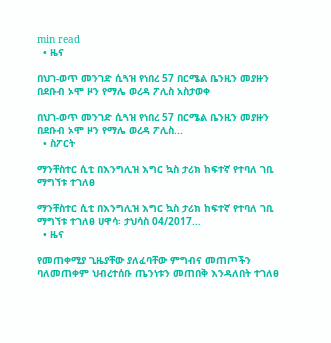min read
  • ዜና

በህገ-ወጥ መንገድ ሲጓዝ የነበረ 57 በርሜል ቤንዚን መያዙን በደቡብ ኦሞ ዞን የማሌ ወረዳ ፖሊስ አስታወቀ

በህገ-ወጥ መንገድ ሲጓዝ የነበረ 57 በርሜል ቤንዚን መያዙን በደቡብ ኦሞ ዞን የማሌ ወረዳ ፖሊስ...
  • ስፖርት

ማንቸስተር ሲቲ በእንግሊዝ እግር ኳስ ታሪክ ከፍተኛ የተባለ ገቢ ማግኘቱ ተገለፀ

ማንቸስተር ሲቲ በእንግሊዝ እግር ኳስ ታሪክ ከፍተኛ የተባለ ገቢ ማግኘቱ ተገለፀ ሀዋሳ፡ ታህሳስ 04/2017...
  • ዜና

የመጠቀሚያ ጊዜያቸው ያለፈባቸው ምግብና መጠጦችን ባለመጠቀም ህብረተሰቡ ጤንነቱን መጠበቅ እንዳለበት ተገለፀ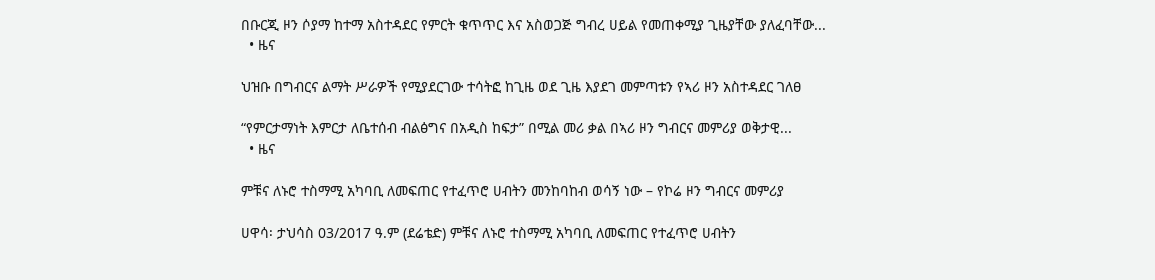በቡርጂ ዞን ሶያማ ከተማ አስተዳደር የምርት ቁጥጥር እና አስወጋጅ ግብረ ሀይል የመጠቀሚያ ጊዜያቸው ያለፈባቸው...
  • ዜና

ህዝቡ በግብርና ልማት ሥራዎች የሚያደርገው ተሳትፎ ከጊዜ ወደ ጊዜ እያደገ መምጣቱን የኣሪ ዞን አስተዳደር ገለፀ

“የምርታማነት እምርታ ለቤተሰብ ብልፅግና በአዲስ ከፍታ” በሚል መሪ ቃል በኣሪ ዞን ግብርና መምሪያ ወቅታዊ...
  • ዜና

ምቹና ለኑሮ ተስማሚ አካባቢ ለመፍጠር የተፈጥሮ ሀብትን መንከባከብ ወሳኝ ነው – የኮሬ ዞን ግብርና መምሪያ

ሀዋሳ፡ ታህሳስ 03/2017 ዓ.ም (ደሬቴድ) ምቹና ለኑሮ ተስማሚ አካባቢ ለመፍጠር የተፈጥሮ ሀብትን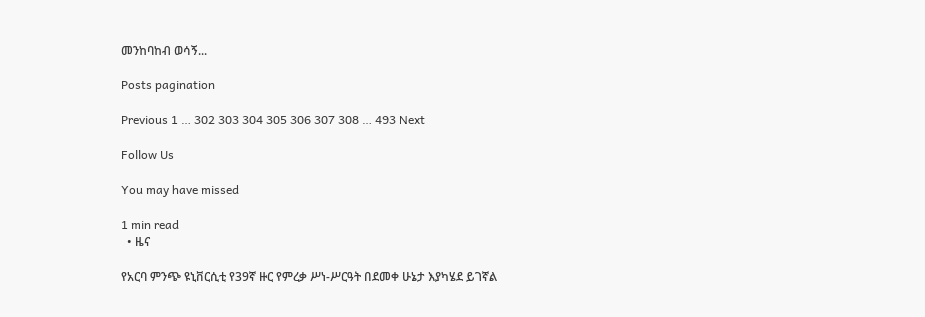መንከባከብ ወሳኝ...

Posts pagination

Previous 1 … 302 303 304 305 306 307 308 … 493 Next

Follow Us

You may have missed

1 min read
  • ዜና

የአርባ ምንጭ ዩኒቨርሲቲ የ39ኛ ዙር የምረቃ ሥነ-ሥርዓት በደመቀ ሁኔታ እያካሄደ ይገኛል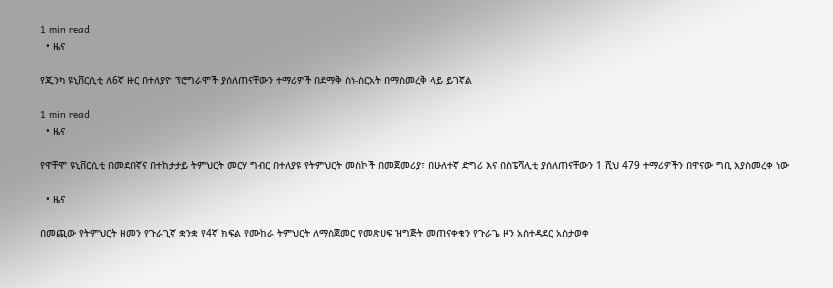1 min read
  • ዜና

የጂንካ ዩኒቨርሲቲ ለ6ኛ ዙር በተለያዮ ፕሮግራሞች ያሰለጠናቸውን ተማሪዎች በደማቅ ስነ-ስርአት በማስመረቅ ላይ ይገኛል

1 min read
  • ዜና

የዋቸሞ ዩኒቨርሲቲ በመደበኛና በተከታታይ ትምህርት መርሃ ግብር በተለያዩ የትምህርት መስኮች በመጀመሪያ፣ በሁለተኛ ድግሪ እና በስፔሻሊቲ ያሰለጠናቸውን 1 ሺህ 479 ተማሪዎችን በዋናው ግቢ እያስመረቀ ነው

  • ዜና

በመጪው የትምህርት ዘመን የጉራጊኛ ቋንቋ የ4ኛ ክፍል የሙከራ ትምህርት ለማስጀመር የመጽሀፍ ዝግጅት መጠናቀቁን የጉራጌ ዞን አስተዳደር አስታወቀ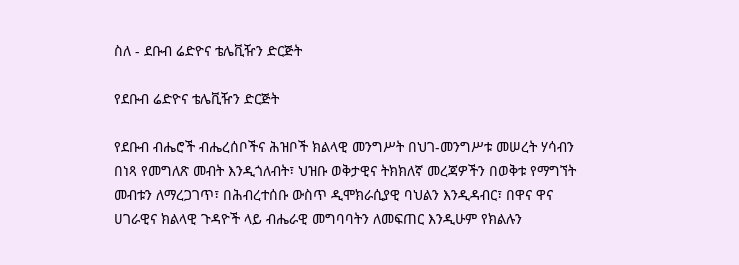ስለ - ደቡብ ሬድዮና ቴሌቪዥን ድርጅት

የደቡብ ሬድዮና ቴሌቪዥን ድርጅት

የደቡብ ብሔሮች ብሔረሰቦችና ሕዝቦች ክልላዊ መንግሥት በህገ-መንግሥቱ መሠረት ሃሳብን በነጻ የመግለጽ መብት እንዲጎለብት፣ ህዝቡ ወቅታዊና ትክክለኛ መረጃዎችን በወቅቱ የማግኘት መብቱን ለማረጋገጥ፣ በሕብረተሰቡ ውስጥ ዲሞክራሲያዊ ባህልን እንዲዳብር፣ በዋና ዋና ሀገራዊና ክልላዊ ጉዳዮች ላይ ብሔራዊ መግባባትን ለመፍጠር እንዲሁም የክልሉን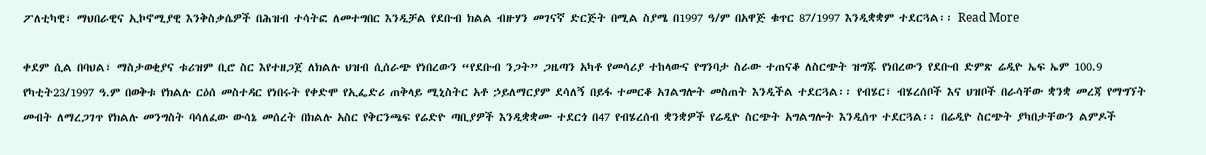ፖለቲካዊ፣ ማህበራዊና ኢኮኖሚያዊ እንቅስቃሴዎች በሕዝብ ተሳትፎ ለመተግበር እንዲቻል የደቡብ ክልል ብዙሃን መገናኛ ድርጅት በሚል ስያሜ በ1997 ዓ/ም በአዋጅ ቁጥር 87/1997 እንዲቋቋም ተደርጓል፡፡ Read More

ቀደም ሲል በባህል፣ ማስታወቂያና ቱሪዝም ቢሮ ስር እየተዘጋጀ ለክልሉ ህዝብ ሲሰራጭ የነበረውን “የደቡብ ንጋት” ጋዜጣን አካቶ የመሳሪያ ተከላውና የግንባታ ስራው ተጠናቆ ለስርጭት ዝግጁ የነበረውን የደቡብ ድምጽ ሬዲዮ ኤፍ ኤም 100.9  የካቲት23/1997 ዓ.ም በወቅቱ የክልሉ ርዕሰ መስተዳር የነበሩት የቀድሞ የኢፌድሪ ጠቅላይ ሚኒስትር አቶ ኃይለማርያም ደሳለኝ በይፋ ተመርቆ አገልግሎት መስጠት እንዲችል ተደርጓል፡፡ የብሄር፣ ብሄረሰቦች እና ህዝቦች በራሳቸው ቋንቋ መረጃ የማግኘት መብት ለማረጋገጥ የክልሉ መንግስት ባሳለፈው ውሳኔ መሰረት በክልሉ አስር የቅርንጫፍ የሬድዮ ጣቢያዎች እንዲቋቋሙ ተደርጎ በ47 የብሄረሰብ ቋንቋዎች የሬዲዮ ስርጭት አግልግሎት እንዲሰጥ ተደርጓል፡፡ በሬዲዮ ስርጭት ያካበታቸውን ልምዶች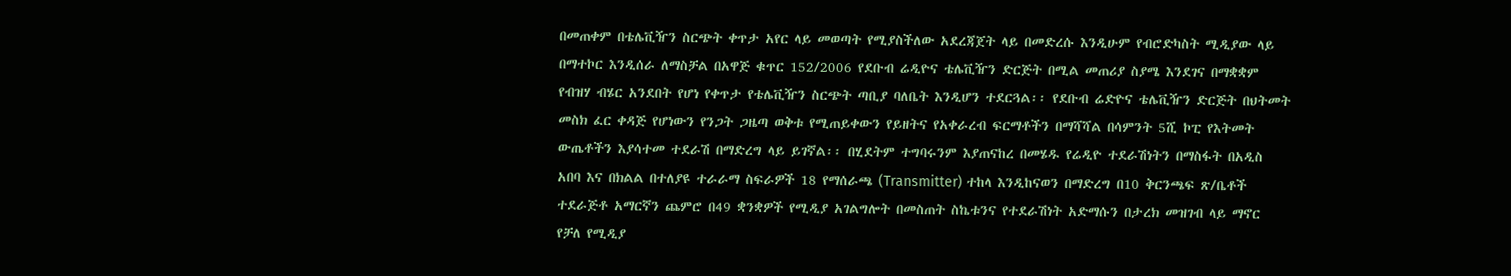በመጠቀም በቴሌቪዥን ስርጭት ቀጥታ አየር ላይ መወጣት የሚያስችለው አደረጃጀት ላይ በመድረሱ እንዲሁም የብሮድካስት ሚዲያው ላይ በማተኮር እንዲሰራ ለማስቻል በአዋጅ ቁጥር 152/2006 የደቡብ ሬዲዮና ቴሌቪዥን ድርጅት በሚል መጠሪያ ስያሜ እንደገና በማቋቋም የብዝሃ ብሄር አንደበት የሆነ የቀጥታ የቴሌቪዥን ስርጭት ጣቢያ ባለቤት እንዲሆን ተደርጓል፡፡ የደቡብ ሬድዮና ቴሌቪዥን ድርጅት በህትመት መስክ ፈር ቀዳጅ የሆነውን የንጋት ጋዜጣ ወቅቱ የሚጠይቀውን የይዘትና የአቀራረብ ፍርማቶችን በማሻሻል በሳምንት 5ሺ ኮፒ የእትመት ውጤቶችን እያሳተመ ተደራሽ በማድረግ ላይ ይገኛል፡፡ በሂደትም ተግባሩንም እያጠናከረ በመሄዱ የሬዲዮ ተደራሽነትን በማስፋት በአዲስ አበባ እና በክልል በተለያዩ ተራራማ ስፍራዎች 18 የማሰራጫ (Transmitter) ተከላ እንዲከናወን በማድረግ በ10 ቅርንጫፍ ጽ/ቤቶች ተደራጅቶ አማርኛን ጨምሮ በ49 ቋንቋዎች የሚዲያ አገልግሎት በመስጠት ስኬቱንና የተደራሽነት አድማሱን በታረክ መዝገብ ላይ ማኖር የቻለ የሚዲያ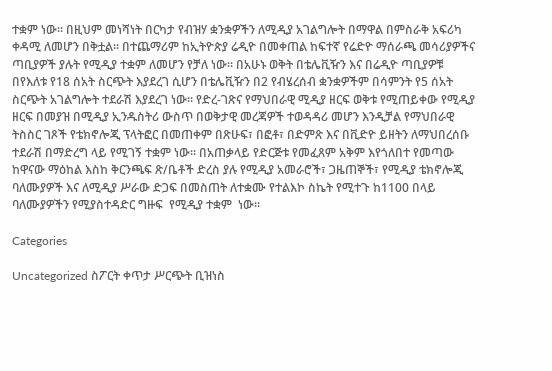ተቋም ነው፡፡ በዚህም መነሻነት በርካታ የብዝሃ ቋንቋዎችን ለሚዲያ አገልግሎት በማዋል በምስራቅ አፍሪካ ቀዳሚ ለመሆን በቅቷል፡፡ በተጨማሪም ከኢትዮጵያ ሬዲዮ በመቀጠል ከፍተኛ የሬድዮ ማሰራጫ መሳሪያዎችና ጣቢያዎች ያሉት የሚዲያ ተቋም ለመሆን የቻለ ነው፡፡ በአሁኑ ወቅት በቴሌቪዥን እና በሬዲዮ ጣቢያዎቹ በየእለቱ የ18 ሰአት ስርጭት እያደረገ ሲሆን በቴሌቪዥን በ2 የብሄረሰብ ቋንቋዎችም በሳምንት የ5 ሰአት ስርጭት አገልግሎት ተደራሽ እያደረገ ነው፡፡ የድረ-ገጽና የማህበራዊ ሚዲያ ዘርፍ ወቅቱ የሚጠይቀው የሚዲያ ዘርፍ በመያዝ በሚዲያ ኢንዱስትሪ ውስጥ በወቅታዊ መረጃዎች ተወዳዳሪ መሆን እንዲቻል የማህበራዊ ትስስር ገጾች የቴክኖሎጂ ፕላትፎር በመጠቀም በጽሁፍ፣ በፎቶ፣ በድምጽ እና በቪድዮ ይዘትን ለማህበረሰቡ ተደራሽ በማድረግ ላይ የሚገኝ ተቋም ነው፡፡ በአጠቃላይ የድርጅቱ የመፈጸም አቅም እየጎለበተ የመጣው ከዋናው ማዕከል እስከ ቅርንጫፍ ጽ/ቤቶች ድረስ ያሉ የሚዲያ አመራሮች፣ ጋዜጠኞች፣ የሚዲያ ቴክኖሎጂ ባለሙያዎች እና ለሚዲያ ሥራው ድጋፍ በመስጠት ለተቋሙ የተልእኮ ስኬት የሚተጉ ከ1100 በላይ ባለሙያዎችን የሚያስተዳድር ግዙፍ  የሚዲያ ተቋም  ነው፡፡

Categories

Uncategorized ስፖርት ቀጥታ ሥርጭት ቢዝነስ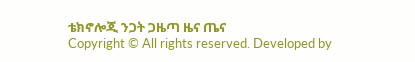ቴክኖሎጂ ንጋት ጋዜጣ ዜና ጤና
Copyright © All rights reserved. Developed by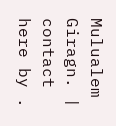Mulualem Giragn. | contact here by .